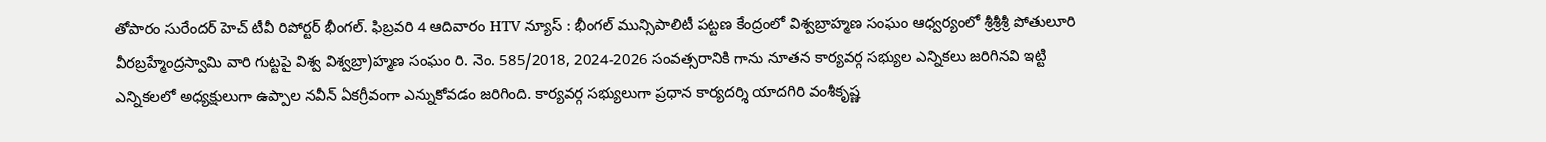తోపారం సురేందర్ హెచ్ టీవీ రిపోర్టర్ భీంగల్. ఫిబ్రవరి 4 ఆదివారం HTV న్యూస్ : భీంగల్ మున్సిపాలిటీ పట్టణ కేంద్రంలో విశ్వబ్రాహ్మణ సంఘం ఆధ్వర్యంలో శ్రీశ్రీశ్రీ పోతులూరి వీరబ్రహ్మేంద్రస్వామి వారి గుట్టపై విశ్వ విశ్వబ్రా)హ్మణ సంఘం రి. నెం. 585/2018, 2024-2026 సంవత్సరానికి గాను నూతన కార్యవర్గ సభ్యుల ఎన్నికలు జరిగినవి ఇట్టి ఎన్నికలలో అధ్యక్షులుగా ఉప్పాల నవీన్ ఏకగ్రీవంగా ఎన్నుకోవడం జరిగింది. కార్యవర్గ సభ్యులుగా ప్రధాన కార్యదర్శి యాదగిరి వంశీకృష్ణ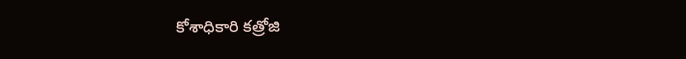కోశాధికారి కత్రోజి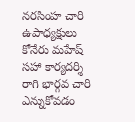నరసింహ చారి
ఉపాధ్యక్షులు కోనేరు మహేష్ సహా కార్యదర్శి రాగి భార్గవ చారి ఎన్నుకోవడం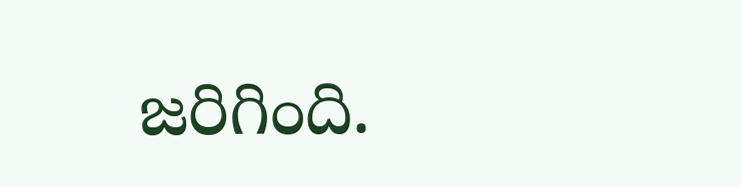జరిగింది.